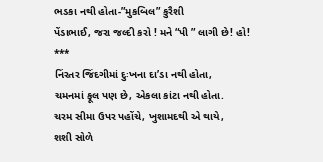ભડકા નથી હોતા-”મુકબિલ” કુરૈશી
પેંડાભાઈ, જરા જલ્દી કરો ! મને “પી ” લાગી છે! હો!
***
નિંરતર જિંદગીમાં દુઃખના દા’ડા નથી હોતા,
ચમનમાં ફૂલ પણ છે, એકલા કાંટા નથી હોતા.
ચરમ સીમા ઉપર પહોંચે, ખુશામદથી એ થાયે,
શશી સોળે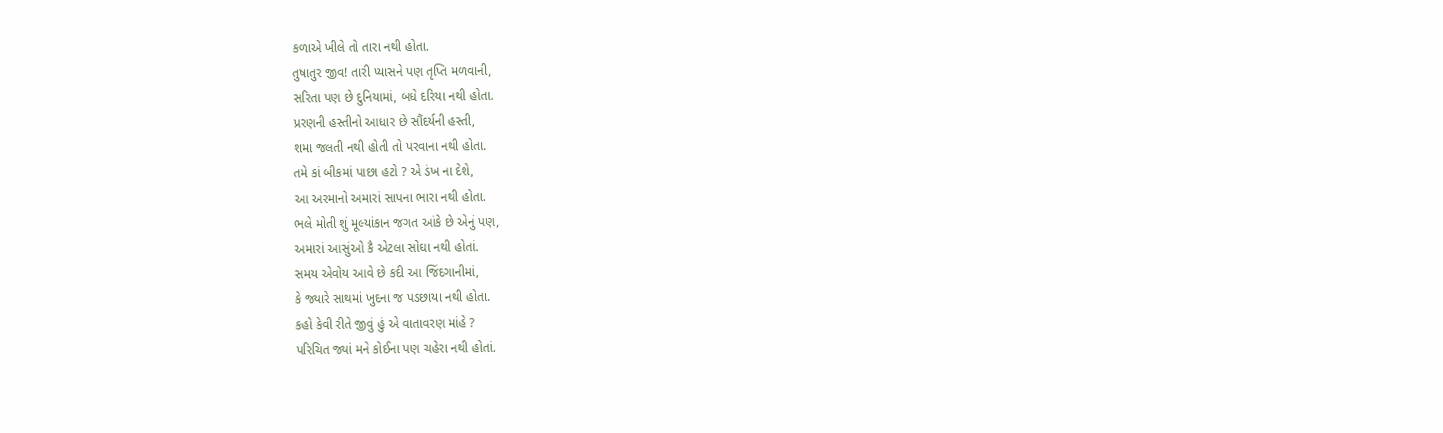કળાએ ખીલે તો તારા નથી હોતા.
તુષાતુર જીવ! તારી પ્યાસને પણ તૃપ્તિ મળવાની,
સરિતા પણ છે દુનિયામાં, બધે દરિયા નથી હોતા.
પ્રરણની હસ્તીનો આધાર છે સૌંદર્યની હસ્તી,
શમા જલતી નથી હોતી તો પરવાના નથી હોતા.
તમે કાં બીકમાં પાછા હટો ? એ ડંખ ના દેશે,
આ અરમાનો અમારાં સાપના ભારા નથી હોતા.
ભલે મોતી શું મૂલ્યાંકાન જગત આંકે છે એનું પણ,
અમારાં આસુંઓ કૈ એટલા સોઘા નથી હોતાં.
સમય એવોય આવે છે કદી આ જિંદગાનીમાં,
કે જ્યારે સાથમાં ખુદના જ પડછાયા નથી હોતા.
કહો કેવી રીતે જીવું હું એ વાતાવરણ માંહે ?
પરિચિત જ્યાં મને કોઈના પણ ચહેરા નથી હોતાં.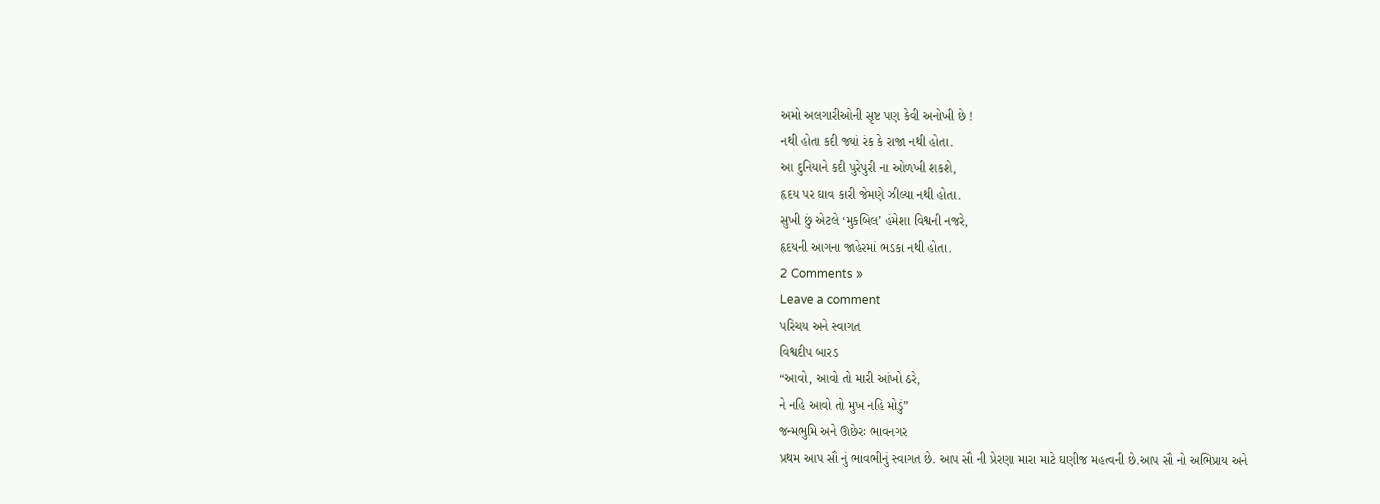અમો અલગારીઓની સૃષ્ટ પણ કેવી અનોખી છે !
નથી હોતા કદી જ્યાં રંક કે રાજા નથી હોતા.
આ દુનિયાને કદી પુરેપુરી ના ઓળખી શકશે,
હૃદય પર ઘાવ કારી જેમણે ઝીલ્યા નથી હોતા.
સુખી છું એટલે ‘મુકબિલ’ હંમેશા વિશ્વની નજરે,
હૃદયની આગના જાહેરમાં ભડકા નથી હોતા.
2 Comments »
Leave a comment
પરિચય અને સ્વાગત
વિશ્વદીપ બારડ
“આવો, આવો તો મારી આંખો ઠરે,
ને નહિ આવો તો મુખ નહિ મોડું”
જન્મભુમિ અને ઊછેરઃ ભાવનગર
પ્રથમ આપ સૌ નું ભાવભીનું સ્વાગત છે. આપ સૌ ની પ્રેરણા મારા માટે ઘણીજ મહત્વની છે.આપ સૌ નો અભિપ્રાય અને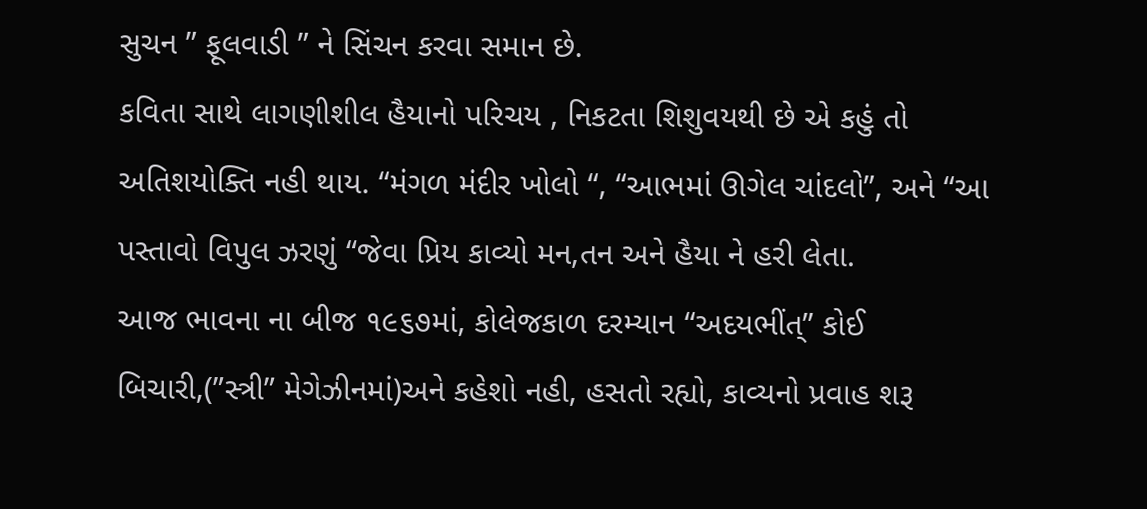સુચન ” ફૂલવાડી ” ને સિંચન કરવા સમાન છે.
કવિતા સાથે લાગણીશીલ હૈયાનો પરિચય , નિકટતા શિશુવયથી છે એ કહું તો અતિશયોક્તિ નહી થાય. “મંગળ મંદીર ખોલો “, “આભમાં ઊગેલ ચાંદલો”, અને “આ પસ્તાવો વિપુલ ઝરણું “જેવા પ્રિય કાવ્યો મન,તન અને હૈયા ને હરી લેતા.
આજ ભાવના ના બીજ ૧૯૬૭માં, કોલેજકાળ દરમ્યાન “અદયભીંત્” કોઈ બિચારી,(”સ્ત્રી” મેગેઝીનમાં)અને કહેશો નહી, હસતો રહ્યો, કાવ્યનો પ્રવાહ શરૂ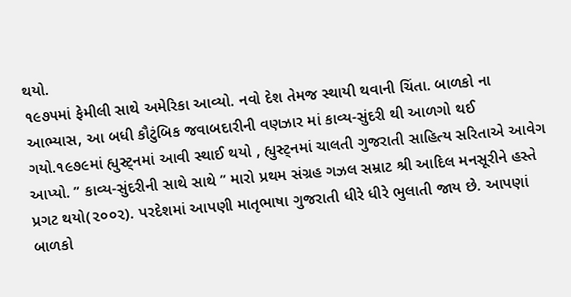થયો.
૧૯૭૫માં ફેમીલી સાથે અમેરિકા આવ્યો. નવો દેશ તેમજ સ્થાયી થવાની ચિંતા. બાળકો ના આભ્યાસ, આ બધી કૌટુંબિક જવાબદારીની વણઝાર માં કાવ્ય-સુંદરી થી આળગો થઈ ગયો.૧૯૭૯માં હ્યુસ્ટ્નમાં આવી સ્થાઈ થયો , હ્યુસ્ટ્નમાં ચાલતી ગુજરાતી સાહિત્ય સરિતાએ આવેગ આપ્યો. ” કાવ્ય-સુંદરીની સાથે સાથે ” મારો પ્રથમ સંગ્રહ ગઝલ સમ્રાટ શ્રી આદિલ મનસૂરીને હસ્તે પ્રગટ થયો(૨૦૦૨). પરદેશમાં આપણી માતૃભાષા ગુજરાતી ધીરે ધીરે ભુલાતી જાય છે. આપણાં બાળકો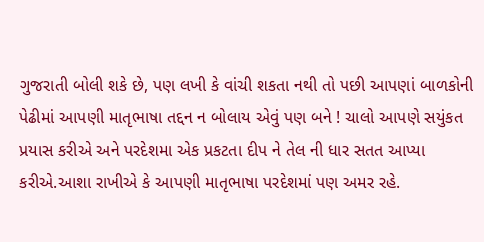ગુજરાતી બોલી શકે છે, પણ લખી કે વાંચી શકતા નથી તો પછી આપણાં બાળકોની પેઢીમાં આપણી માતૃભાષા તદ્દન ન બોલાય એવું પણ બને ! ચાલો આપણે સયુંકત પ્રયાસ કરીએ અને પરદેશમા એક પ્રકટતા દીપ ને તેલ ની ધાર સતત આપ્યા કરીએ.આશા રાખીએ કે આપણી માતૃભાષા પરદેશમાં પણ અમર રહે.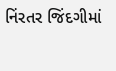નિંરતર જિંદગીમાં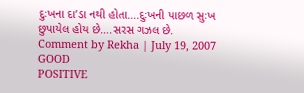દુઃખના દા’ડા નથી હોતા….દુઃખની પાછળ સુઃખ છુપાયેલ હોય છે….સરસ ગઝલ છે.
Comment by Rekha | July 19, 2007
GOOD
POSITIVE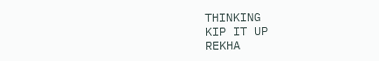THINKING
KIP IT UP
REKHA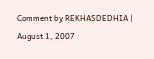Comment by REKHASDEDHIA | August 1, 2007